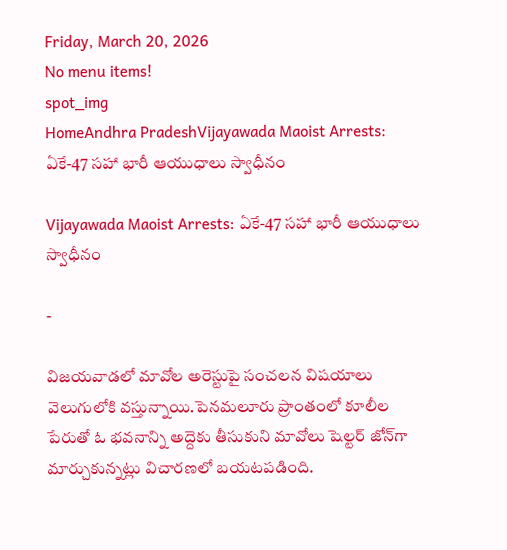Friday, March 20, 2026
No menu items!
spot_img
HomeAndhra PradeshVijayawada Maoist Arrests: ఏకే-47 సహా భారీ ఆయుధాలు స్వాధీనం

Vijayawada Maoist Arrests: ఏకే-47 సహా భారీ ఆయుధాలు స్వాధీనం

-

విజయవాడలో మావోల అరెస్టుపై సంచలన విషయాలు వెలుగులోకి వస్తున్నాయి.పెనమలూరు ప్రాంతంలో కూలీల పేరుతో ఓ భవనాన్ని అద్దెకు తీసుకుని మావోలు షెల్టర్ జోన్‌గా మార్చుకున్నట్లు విచారణలో బయటపడింది.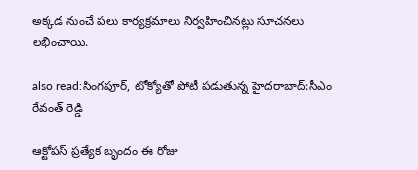అక్కడ నుంచే పలు కార్యక్రమాలు నిర్వహించినట్లు సూచనలు లభించాయి.

also read:సింగపూర్, టోక్యోతో పోటీ పడుతున్న హైదరాబాద్:సీఎం రేవంత్ రెడ్డి

ఆక్టోపస్ ప్రత్యేక బృందం ఈ రోజు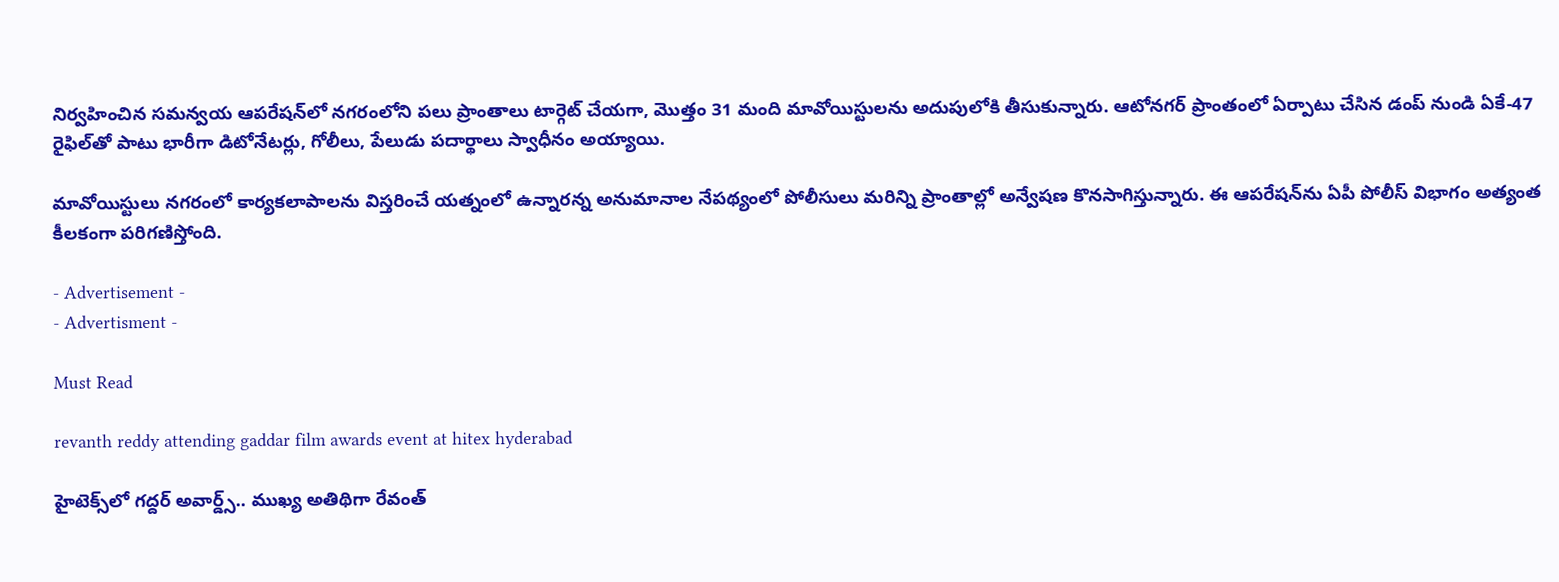నిర్వహించిన సమన్వయ ఆపరేషన్‌లో నగరంలోని పలు ప్రాంతాలు టార్గెట్ చేయగా, మొత్తం 31 మంది మావోయిస్టులను అదుపులోకి తీసుకున్నారు. ఆటోనగర్ ప్రాంతంలో ఏర్పాటు చేసిన డంప్‌ నుండి ఏకే-47 రైఫిల్‌తో పాటు భారీగా డిటోనేటర్లు, గోలీలు, పేలుడు పదార్థాలు స్వాధీనం అయ్యాయి.

మావోయిస్టులు నగరంలో కార్యకలాపాలను విస్తరించే యత్నంలో ఉన్నారన్న అనుమానాల నేపథ్యంలో పోలీసులు మరిన్ని ప్రాంతాల్లో అన్వేషణ కొనసాగిస్తున్నారు. ఈ ఆపరేషన్‌ను ఏపీ పోలీస్ విభాగం అత్యంత కీలకంగా పరిగణిస్తోంది.

- Advertisement -
- Advertisment -

Must Read

revanth reddy attending gaddar film awards event at hitex hyderabad

హైటెక్స్‌లో గద్దర్ అవార్డ్స్.. ముఖ్య అతిథిగా రేవంత్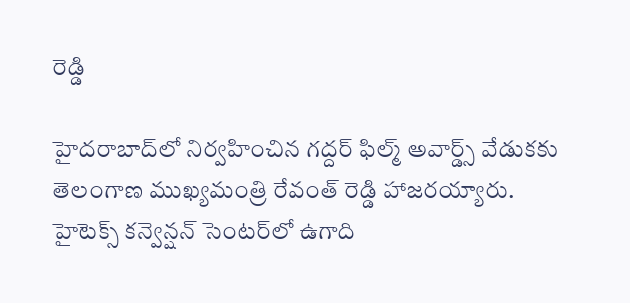రెడ్డి

హైదరాబాద్‌లో నిర్వహించిన గద్దర్ ఫిల్మ్ అవార్డ్స్ వేడుకకు తెలంగాణ ముఖ్యమంత్రి రేవంత్ రెడ్డి హాజరయ్యారు. హైటెక్స్ కన్వెన్షన్ సెంటర్‌లో ఉగాది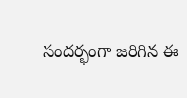సందర్భంగా జరిగిన ఈ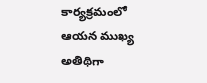కార్యక్రమంలో ఆయన ముఖ్య అతిథిగా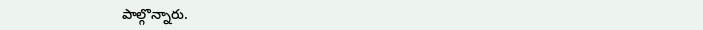పాల్గొన్నారు.